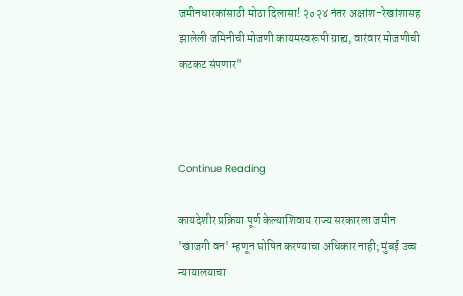जमीनधारकांसाठी मोठा दिलासा! २०२४ नंतर अक्षांश-रेखांशासह झालेली जमिनीची मोजणी कायमस्वरूपी ग्राह्य, वारंवार मोजणीची कटकट संपणार"



Continue Reading

कायदेशीर प्रक्रिया पूर्ण केल्याशिवाय राज्य सरकारला जमीन 'खाजगी वन' म्हणून घोषित करण्याचा अधिकार नाही; मुंबई उच्च न्यायालयाचा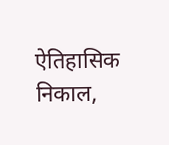ऐतिहासिक निकाल,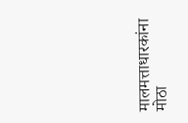मालमत्ताधारकांना मोठा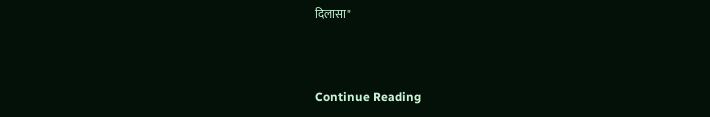दिलासा"



Continue Reading